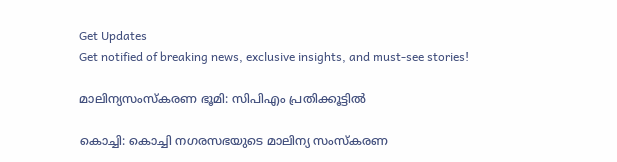Get Updates
Get notified of breaking news, exclusive insights, and must-see stories!

മാലിന്യസംസ്കരണ ഭൂമി: സിപിഎം പ്രതിക്കൂട്ടില്‍

കൊച്ചി: കൊച്ചി നഗരസഭയുടെ മാലിന്യ സംസ്കരണ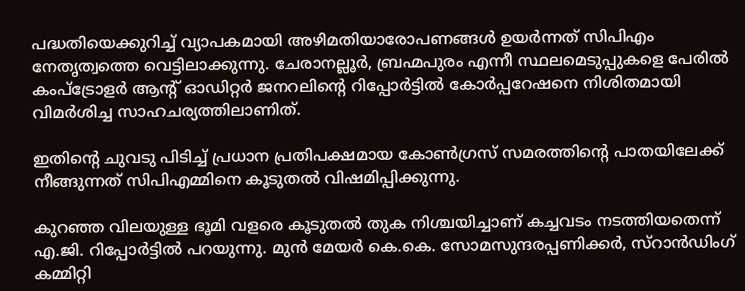പദ്ധതിയെക്കുറിച്ച് വ്യാപകമായി അഴിമതിയാരോപണങ്ങള്‍ ഉയര്‍ന്നത് സിപിഎം നേതൃത്വത്തെ വെട്ടിലാക്കുന്നു. ചേരാനല്ലൂര്‍, ബ്രഹ്മപുരം എന്നീ സ്ഥലമെടുപ്പുകളെ പേരില്‍ കംപ്ട്രോളര്‍ ആന്റ് ഓഡിറ്റര്‍ ജനറലിന്റെ റിപ്പോര്‍ട്ടില്‍ കോര്‍പ്പറേഷനെ നിശിതമായി വിമര്‍ശിച്ച സാഹചര്യത്തിലാണിത്.

ഇതിന്റെ ചുവടു പിടിച്ച് പ്രധാന പ്രതിപക്ഷമായ കോണ്‍ഗ്രസ് സമരത്തിന്റെ പാതയിലേക്ക് നീങ്ങുന്നത് സിപിഎമ്മിനെ കൂടുതല്‍ വിഷമിപ്പിക്കുന്നു.

കുറഞ്ഞ വിലയുള്ള ഭൂമി വളരെ കൂടുതല്‍ തുക നിശ്ചയിച്ചാണ് കച്ചവടം നടത്തിയതെന്ന് എ.ജി. റിപ്പോര്‍ട്ടില്‍ പറയുന്നു. മുന്‍ മേയര്‍ കെ.കെ. സോമസുന്ദരപ്പണിക്കര്‍, സ്റാന്‍ഡിംഗ് കമ്മിറ്റി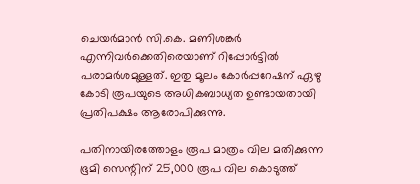ചെയര്‍മാന്‍ സി.കെ. മണിശങ്കര്‍ എന്നിവര്‍ക്കെതിരെയാണ് റിപ്പോര്‍ട്ടില്‍ പരാമര്‍ശമുള്ളത്. ഇതു മൂലം കോര്‍പ്പറേഷന് ഏഴു കോടി രൂപയുടെ അധികബാധ്യത ഉണ്ടായതായി പ്രതിപക്ഷം ആരോപിക്കുന്നു.

പതിനായിരത്തോളം രൂപ മാത്രം വില മതിക്കുന്ന ഭൂമി സെന്റിന് 25,000 രൂപ വില കൊടുത്ത്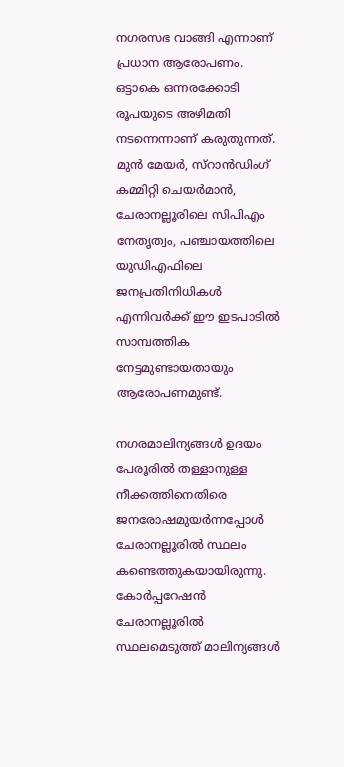നഗരസഭ വാങ്ങി എന്നാണ് പ്രധാന ആരോപണം. ഒട്ടാകെ ഒന്നരക്കോടി രൂപയുടെ അഴിമതി നടന്നെന്നാണ് കരുതുന്നത്. മുന്‍ മേയര്‍, സ്റാന്‍ഡിംഗ് കമ്മിറ്റി ചെയര്‍മാന്‍, ചേരാനല്ലൂരിലെ സിപിഎം നേതൃത്വം, പഞ്ചായത്തിലെ യുഡിഎഫിലെ ജനപ്രതിനിധികള്‍ എന്നിവര്‍ക്ക് ഈ ഇടപാടില്‍ സാമ്പത്തിക നേട്ടമുണ്ടായതായും ആരോപണമുണ്ട്.

നഗരമാലിന്യങ്ങള്‍ ഉദയം പേരൂരില്‍ തള്ളാനുള്ള നീക്കത്തിനെതിരെ ജനരോഷമുയര്‍ന്നപ്പോള്‍ ചേരാനല്ലൂരില്‍ സ്ഥലം കണ്ടെത്തുകയായിരുന്നു. കോര്‍പ്പറേഷന്‍ ചേരാനല്ലൂരില്‍ സ്ഥലമെടുത്ത് മാലിന്യങ്ങള്‍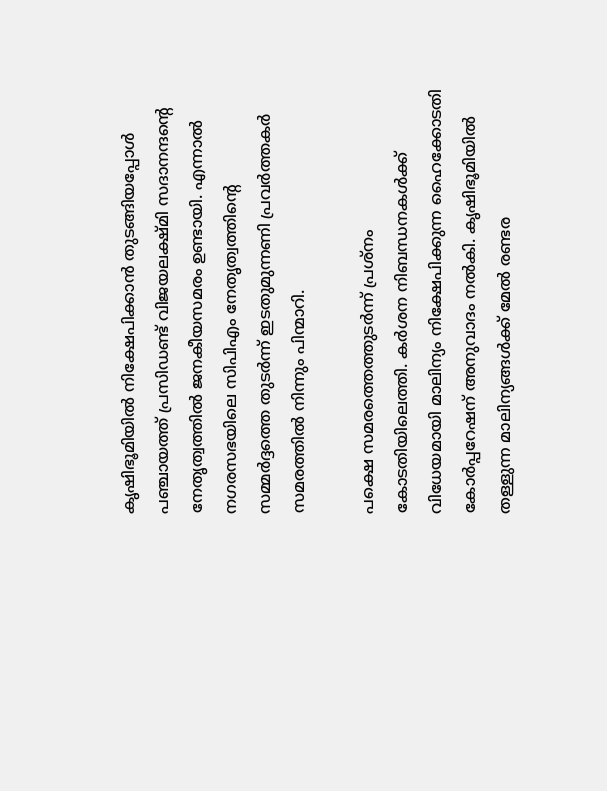കൃഷിഭൂമിയില്‍ നിക്ഷേപിക്കാന്‍ തുടങ്ങിയപ്പോള്‍ പഞ്ചായത്ത് പ്രസിഡണ്ട് വിജയലക്ഷ്മി സദാനന്ദന്റെ നേതൃത്വത്തില്‍ ജനകീയസമരം ഉണ്ടായി. എന്നാല്‍ നഗരസഭയിലെ സിപിഎം നേതൃത്വത്തിന്റെ സമ്മര്‍ദ്ദത്തെ തുടര്‍ന്ന് ഇടതുമുന്നണി പ്രവര്‍ത്തകര്‍ സമരത്തില്‍ നിന്നും പിന്മാറി.

പക്ഷെ സമരത്തെത്തുടര്‍ന്ന് പ്രശ്നം കോടതിയിലെത്തി. കര്‍ശന നിബന്ധനകള്‍ക്ക് വിധേയമായി മാലിന്യം നിക്ഷേപിക്കുന്ന ഹൈക്കോടതി കോര്‍പ്പറേഷന് അനുവാദം നല്‍കി. കൃഷിഭൂമിയില്‍ തള്ളുന്ന മാലിന്യങ്ങള്‍ക്ക് മേല്‍ രണ്ടര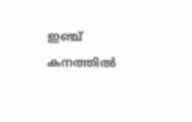ഇഞ്ച് കനത്തില്‍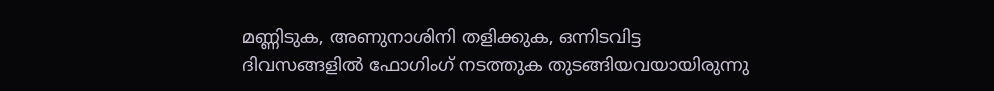മണ്ണിടുക, അണുനാശിനി തളിക്കുക, ഒന്നിടവിട്ട ദിവസങ്ങളില്‍ ഫോഗിംഗ് നടത്തുക തുടങ്ങിയവയായിരുന്നു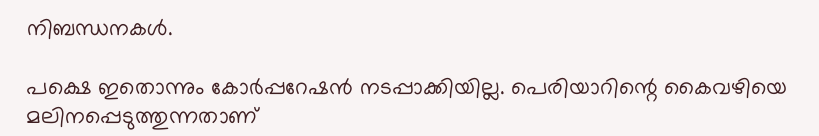നിബന്ധനകള്‍.

പക്ഷെ ഇതൊന്നും കോര്‍പ്പറേഷന്‍ നടപ്പാക്കിയില്ല. പെരിയാറിന്റെ കൈവഴിയെ മലിനപ്പെടുത്തുന്നതാണ്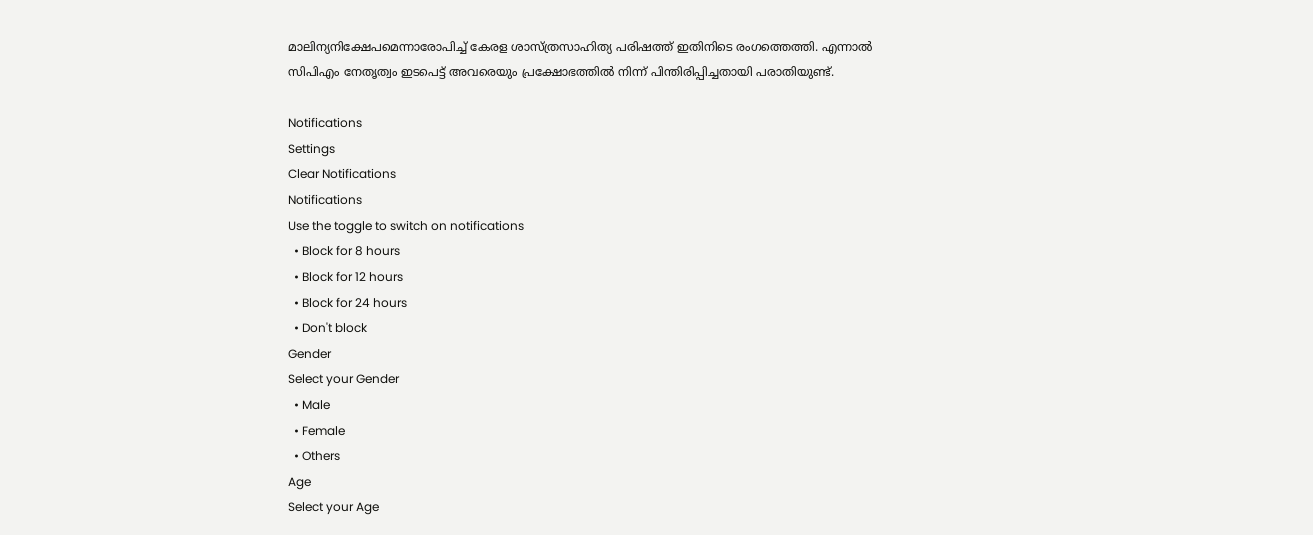മാലിന്യനിക്ഷേപമെന്നാരോപിച്ച് കേരള ശാസ്ത്രസാഹിത്യ പരിഷത്ത് ഇതിനിടെ രംഗത്തെത്തി. എന്നാല്‍ സിപിഎം നേതൃത്വം ഇടപെട്ട് അവരെയും പ്രക്ഷോഭത്തില്‍ നിന്ന് പിന്തിരിപ്പിച്ചതായി പരാതിയുണ്ട്.

Notifications
Settings
Clear Notifications
Notifications
Use the toggle to switch on notifications
  • Block for 8 hours
  • Block for 12 hours
  • Block for 24 hours
  • Don't block
Gender
Select your Gender
  • Male
  • Female
  • Others
Age
Select your Age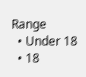Range
  • Under 18
  • 18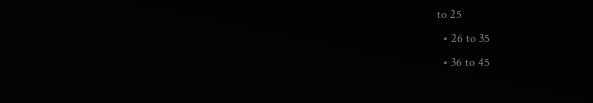to 25
  • 26 to 35
  • 36 to 45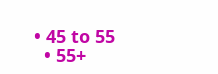• 45 to 55
  • 55+